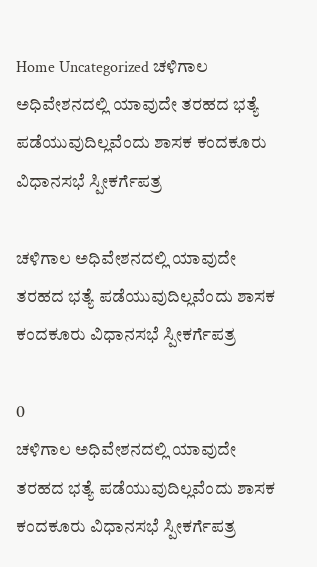Home Uncategorized ಚಳಿಗಾಲ ಅಧಿವೇಶನದಲ್ಲಿ ಯಾವುದೇ ತರಹದ ಭತ್ಯೆ ಪಡೆಯುವುದಿಲ್ಲವೆಂದು ಶಾಸಕ ಕಂದಕೂರು ವಿಧಾನಸಭೆ ಸ್ಪೀಕರ್ಗೆಪತ್ರ

ಚಳಿಗಾಲ ಅಧಿವೇಶನದಲ್ಲಿ ಯಾವುದೇ ತರಹದ ಭತ್ಯೆ ಪಡೆಯುವುದಿಲ್ಲವೆಂದು ಶಾಸಕ ಕಂದಕೂರು ವಿಧಾನಸಭೆ ಸ್ಪೀಕರ್ಗೆಪತ್ರ

0
ಚಳಿಗಾಲ ಅಧಿವೇಶನದಲ್ಲಿ ಯಾವುದೇ ತರಹದ ಭತ್ಯೆ ಪಡೆಯುವುದಿಲ್ಲವೆಂದು ಶಾಸಕ ಕಂದಕೂರು ವಿಧಾನಸಭೆ ಸ್ಪೀಕರ್ಗೆಪತ್ರ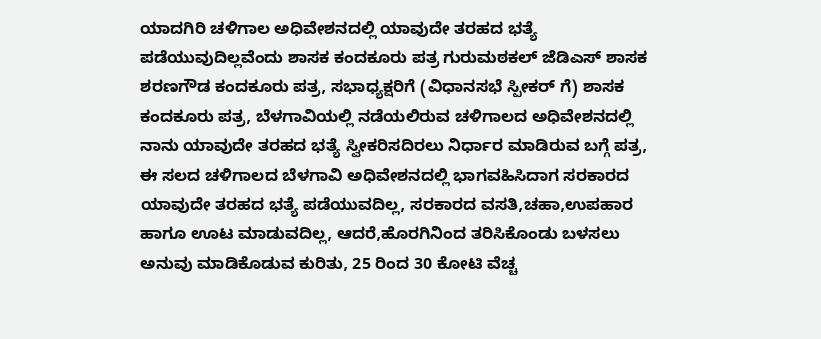ಯಾದಗಿರಿ ಚಳಿಗಾಲ ಅಧಿವೇಶನದಲ್ಲಿ ಯಾವುದೇ ತರಹದ ಭತ್ಯೆ ಪಡೆಯುವುದಿಲ್ಲವೆಂದು ಶಾಸಕ ಕಂದಕೂರು ಪತ್ರ ಗುರುಮಠಕಲ್ ಜೆಡಿಎಸ್ ಶಾಸಕ ಶರಣಗೌಡ ಕಂದಕೂರು ಪತ್ರ, ಸಭಾಧ್ಯಕ್ಷರಿಗೆ (ವಿಧಾನಸಭೆ ಸ್ಪೀಕರ್ ಗೆ) ಶಾಸಕ ಕಂದಕೂರು ಪತ್ರ, ಬೆಳಗಾವಿಯಲ್ಲಿ ನಡೆಯಲಿರುವ ಚಳಿಗಾಲದ ಅಧಿವೇಶನದಲ್ಲಿ ನಾನು ಯಾವುದೇ ತರಹದ ಭತ್ಯೆ ಸ್ವೀಕರಿಸದಿರಲು ನಿರ್ಧಾರ ಮಾಡಿರುವ ಬಗ್ಗೆ ಪತ್ರ, ಈ ಸಲದ ಚಳಿಗಾಲದ ಬೆಳಗಾವಿ ಅಧಿವೇಶನದಲ್ಲಿ ಭಾಗವಹಿಸಿದಾಗ ಸರಕಾರದ ಯಾವುದೇ ತರಹದ ಭತ್ಯೆ ಪಡೆಯುವದಿಲ್ಲ, ಸರಕಾರದ ವಸತಿ,ಚಹಾ,ಉಪಹಾರ ಹಾಗೂ ಊಟ ಮಾಡುವದಿಲ್ಲ, ಆದರೆ,ಹೊರಗಿನಿಂದ ತರಿಸಿಕೊಂಡು ಬಳಸಲು ಅನುವು ಮಾಡಿಕೊಡುವ ಕುರಿತು, 25 ರಿಂದ 30 ಕೋಟಿ ವೆಚ್ಚ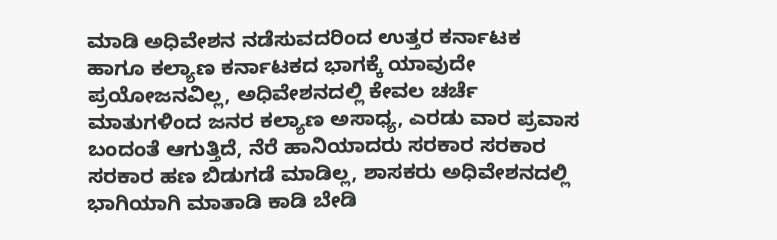ಮಾಡಿ ಅಧಿವೇಶನ ನಡೆಸುವದರಿಂದ ಉತ್ತರ ಕರ್ನಾಟಕ ಹಾಗೂ ಕಲ್ಯಾಣ ಕರ್ನಾಟಕದ ಭಾಗಕ್ಕೆ ಯಾವುದೇ ಪ್ರಯೋಜನವಿಲ್ಲ, ಅಧಿವೇಶನದಲ್ಲಿ ಕೇವಲ ಚರ್ಚೆ ಮಾತುಗಳಿಂದ ಜನರ ಕಲ್ಯಾಣ ಅಸಾಧ್ಯ, ಎರಡು ವಾರ ಪ್ರವಾಸ ಬಂದಂತೆ ಆಗುತ್ತಿದೆ, ನೆರೆ ಹಾನಿಯಾದರು ಸರಕಾರ ಸರಕಾರ ಸರಕಾರ ಹಣ ಬಿಡುಗಡೆ ಮಾಡಿಲ್ಲ, ಶಾಸಕರು ಅಧಿವೇಶನದಲ್ಲಿ ಭಾಗಿಯಾಗಿ ಮಾತಾಡಿ ಕಾಡಿ ಬೇಡಿ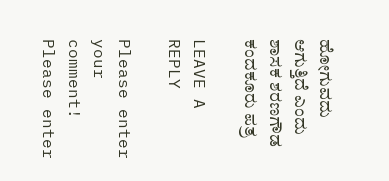ಹೋಗುವದು ಆಗುತ್ತಿದೆ ಎಂದು ಶಾಸಕ ಶರಣಗೌಡ ಕಂದಕೂರು ಪತ್ರ

LEAVE A REPLY

Please enter your comment!
Please enter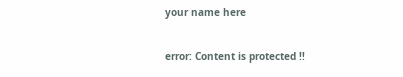your name here

error: Content is protected !!